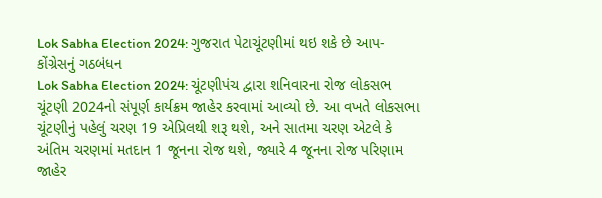Lok Sabha Election 2024: ગુજરાત પેટાચૂંટણીમાં થઇ શકે છે આપ-કોંગ્રેસનું ગઠબંધન
Lok Sabha Election 2024: ચૂંટણીપંચ દ્વારા શનિવારના રોજ લોકસભ ચૂંટણી 2024નો સંપૂર્ણ કાર્યક્રમ જાહેર કરવામાં આવ્યો છે. આ વખતે લોકસભા ચૂંટણીનું પહેલું ચરણ 19 એપ્રિલથી શરૂ થશે, અને સાતમા ચરણ એટલે કે અંતિમ ચરણમાં મતદાન 1 જૂનના રોજ થશે, જ્યારે 4 જૂનના રોજ પરિણામ જાહેર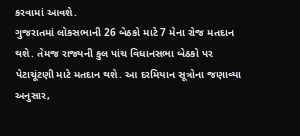કરવામાં આવશે.
ગુજરાતમાં લોકસભાની 26 બેઠકો માટે 7 મેના રોજ મતદાન થશે. તેમજ રાજ્યની કુલ પાંચ વિધાનસભા બેઠકો પર પેટાચૂંટણી માટે મતદાન થશે. આ દરમિયાન સૂત્રોના જણાવ્યા અનુસાર,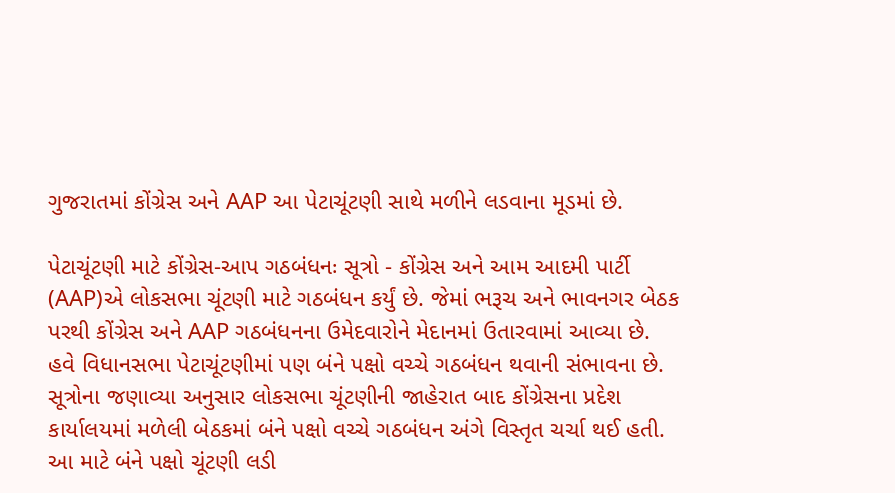ગુજરાતમાં કોંગ્રેસ અને AAP આ પેટાચૂંટણી સાથે મળીને લડવાના મૂડમાં છે.

પેટાચૂંટણી માટે કોંગ્રેસ-આપ ગઠબંધનઃ સૂત્રો - કોંગ્રેસ અને આમ આદમી પાર્ટી (AAP)એ લોકસભા ચૂંટણી માટે ગઠબંધન કર્યું છે. જેમાં ભરૂચ અને ભાવનગર બેઠક પરથી કોંગ્રેસ અને AAP ગઠબંધનના ઉમેદવારોને મેદાનમાં ઉતારવામાં આવ્યા છે.
હવે વિધાનસભા પેટાચૂંટણીમાં પણ બંને પક્ષો વચ્ચે ગઠબંધન થવાની સંભાવના છે. સૂત્રોના જણાવ્યા અનુસાર લોકસભા ચૂંટણીની જાહેરાત બાદ કોંગ્રેસના પ્રદેશ કાર્યાલયમાં મળેલી બેઠકમાં બંને પક્ષો વચ્ચે ગઠબંધન અંગે વિસ્તૃત ચર્ચા થઈ હતી.
આ માટે બંને પક્ષો ચૂંટણી લડી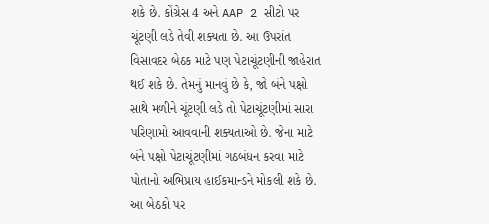શકે છે. કોંગ્રેસ 4 અને AAP 2 સીટો પર ચૂંટણી લડે તેવી શક્યતા છે. આ ઉપરાંત વિસાવદર બેઠક માટે પણ પેટાચૂંટણીની જાહેરાત થઈ શકે છે. તેમનું માનવું છે કે, જો બંને પક્ષો સાથે મળીને ચૂંટણી લડે તો પેટાચૂંટણીમાં સારા પરિણામો આવવાની શક્યતાઓ છે. જેના માટે બંને પક્ષો પેટાચૂંટણીમાં ગઠબંધન કરવા માટે પોતાનો અભિપ્રાય હાઈકમાન્ડને મોકલી શકે છે.
આ બેઠકો પર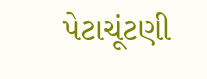પેટાચૂંટણી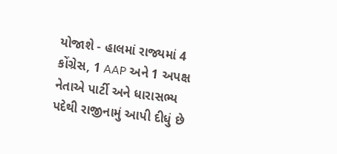યોજાશે - હાલમાં રાજ્યમાં 4 કોંગ્રેસ, 1 AAP અને 1 અપક્ષ નેતાએ પાર્ટી અને ધારાસભ્ય પદેથી રાજીનામું આપી દીધું છે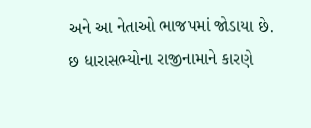અને આ નેતાઓ ભાજપમાં જોડાયા છે. છ ધારાસભ્યોના રાજીનામાને કારણે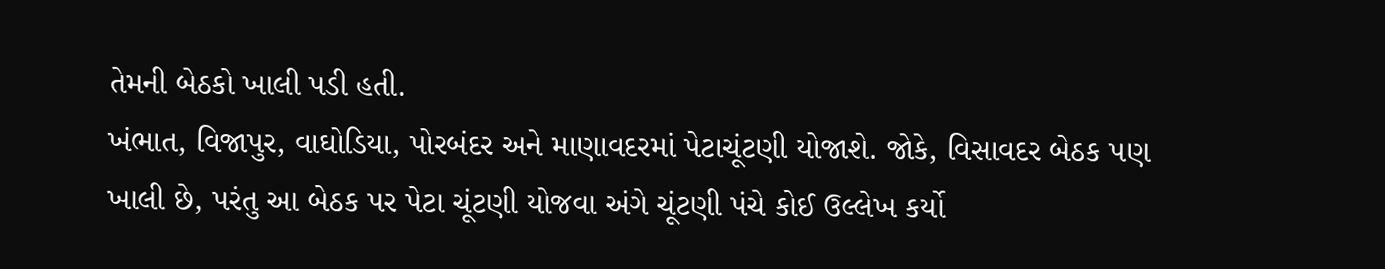તેમની બેઠકો ખાલી પડી હતી.
ખંભાત, વિજાપુર, વાઘોડિયા, પોરબંદર અને માણાવદરમાં પેટાચૂંટણી યોજાશે. જોકે, વિસાવદર બેઠક પણ ખાલી છે, પરંતુ આ બેઠક પર પેટા ચૂંટણી યોજવા અંગે ચૂંટણી પંચે કોઈ ઉલ્લેખ કર્યો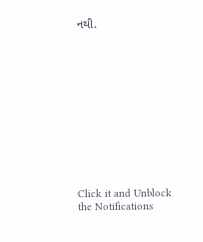નથી.












Click it and Unblock the Notifications